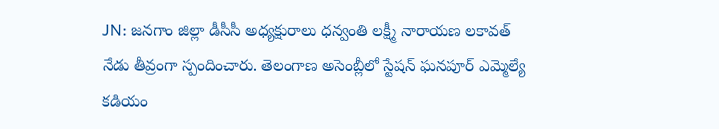JN: జనగాం జిల్లా డీసీసీ అధ్యక్షురాలు ధన్వంతి లక్ష్మీ నారాయణ లకావత్ నేడు తీవ్రంగా స్పందించారు. తెలంగాణ అసెంబ్లీలో స్టేషన్ ఘనపూర్ ఎమ్మెల్యే కడియం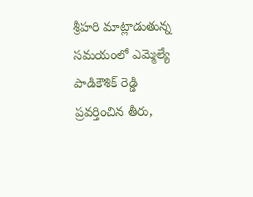శ్రీహరి మాట్లాడుతున్న సమయంలో ఎమ్మెల్యే పాడికౌశిక్ రెడ్డి ప్రవర్తించిన తీరు,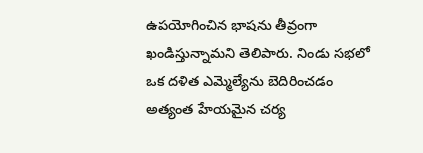ఉపయోగించిన భాషను తీవ్రంగా ఖండిస్తున్నామని తెలిపారు. నిండు సభలో ఒక దళిత ఎమ్మెల్యేను బెదిరించడం అత్యంత హేయమైన చర్య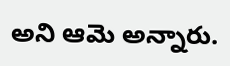అని ఆమె అన్నారు.